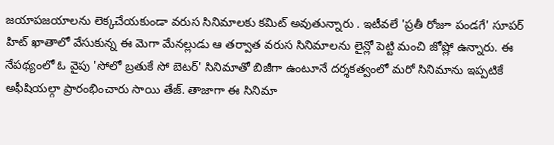జయాపజయాలను లెక్కచేయకుండా వరుస సినిమాలకు కమిట్ అవుతున్నారు . ఇటీవలే 'ప్రతీ రోజూ పండగే' సూపర్ హిట్ ఖాతాలో వేసుకున్న ఈ మెగా మేనల్లుడు ఆ తర్వాత వరుస సినిమాలను లైన్లో పెట్టి మంచి జోష్లో ఉన్నారు. ఈ నేపథ్యంలో ఓ వైపు 'సోలో బ్రతుకే సో బెటర్' సినిమాతో బిజీగా ఉంటూనే దర్శకత్వంలో మరో సినిమాను ఇప్పటికే అఫీషియల్గా ప్రారంభించారు సాయి తేజ్. తాజాగా ఈ సినిమా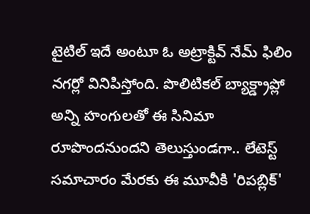టైటిల్ ఇదే అంటూ ఓ అట్రాక్టివ్ నేమ్ ఫిలిం నగర్లో వినిపిస్తోంది. పొలిటికల్ బ్యాక్డ్రాప్లో అన్ని హంగులతో ఈ సినిమా రూపొందనుందని తెలుస్తుండగా.. లేటెస్ట్ సమాచారం మేరకు ఈ మూవీకి 'రిపబ్లిక్'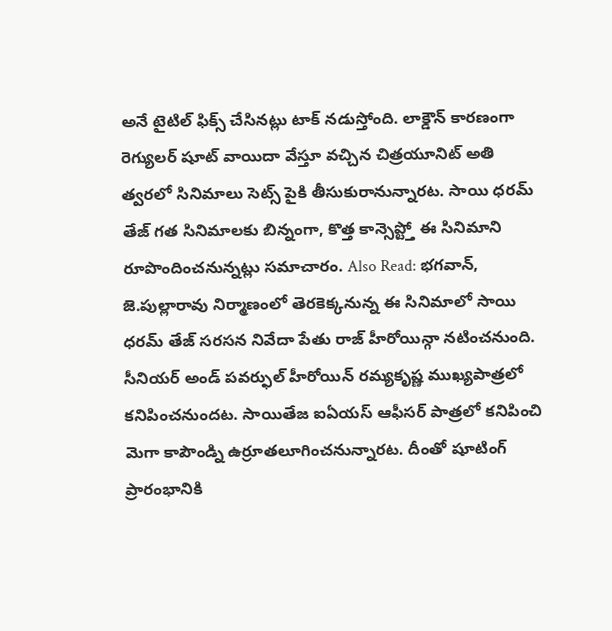అనే టైటిల్ ఫిక్స్ చేసినట్లు టాక్ నడుస్తోంది. లాక్డౌన్ కారణంగా రెగ్యులర్ షూట్ వాయిదా వేస్తూ వచ్చిన చిత్రయూనిట్ అతి త్వరలో సినిమాలు సెట్స్ పైకి తీసుకురానున్నారట. సాయి ధరమ్ తేజ్ గత సినిమాలకు బిన్నంగా, కొత్త కాన్సెప్ట్తో ఈ సినిమాని రూపొందించనున్నట్లు సమాచారం. Also Read: భగవాన్, జె.పుల్లారావు నిర్మాణంలో తెరకెక్కనున్న ఈ సినిమాలో సాయి ధరమ్ తేజ్ సరసన నివేదా పేతు రాజ్ హీరోయిన్గా నటించనుంది. సీనియర్ అండ్ పవర్ఫుల్ హీరోయిన్ రమ్యకృష్ణ ముఖ్యపాత్రలో కనిపించనుందట. సాయితేజ ఐఏయస్ ఆఫీసర్ పాత్రలో కనిపించి మెగా కాపౌండ్ని ఉర్రూతలూగించనున్నారట. దీంతో షూటింగ్ ప్రారంభానికి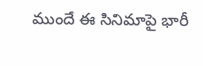ముందే ఈ సినిమాపై భారీ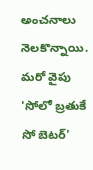అంచనాలు నెలకొన్నాయి. మరో వైపు 'సోలో బ్రతుకే సో బెటర్'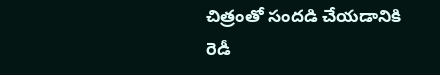చిత్రంతో సందడి చేయడానికి రెడీ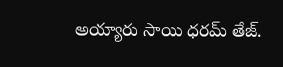అయ్యారు సాయి ధరమ్ తేజ్.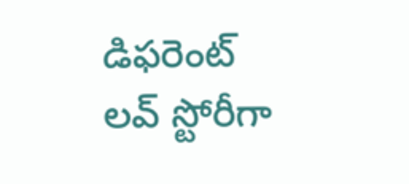డిఫరెంట్ లవ్ స్టోరీగా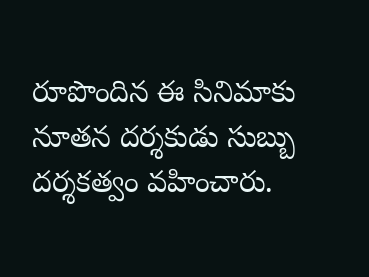రూపొందిన ఈ సినిమాకు నూతన దర్శకుడు సుబ్బు దర్శకత్వం వహించారు.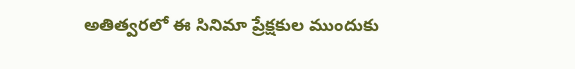అతిత్వరలో ఈ సినిమా ప్రేక్షకుల ముందుకు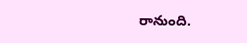రానుంది.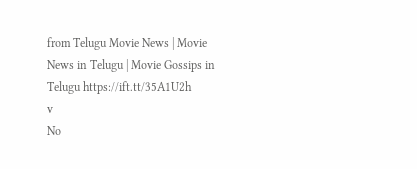from Telugu Movie News | Movie News in Telugu | Movie Gossips in Telugu https://ift.tt/35A1U2h
v
No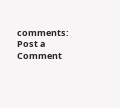comments:
Post a Comment